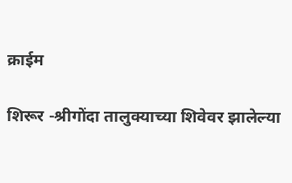क्राईम

शिरूर -श्रीगोंदा तालुक्याच्या शिवेवर झालेल्या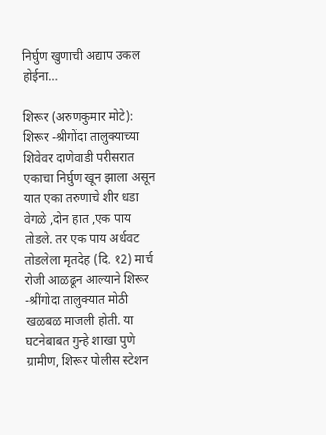निर्घुण खुणाची अद्याप उकल होईना…

शिरूर (अरुणकुमार मोटे): शिरूर -श्रीगोंदा तालुक्याच्या शिवेवर दाणेवाडी परीसरात एकाचा निर्घुण खून झाला असून यात एका तरुणाचे शीर धडा वेगळे ,दोन हात ,एक पाय तोडले. तर एक पाय अर्धवट तोडलेला मृतदेह (दि. १2) मार्च रोजी आळढून आल्याने शिरूर -श्रींगोदा तालुक्यात मोठी खळबळ माजली होती. या घटनेबाबत गुन्हे शाखा पुणे ग्रामीण, शिरूर पोलीस स्टेशन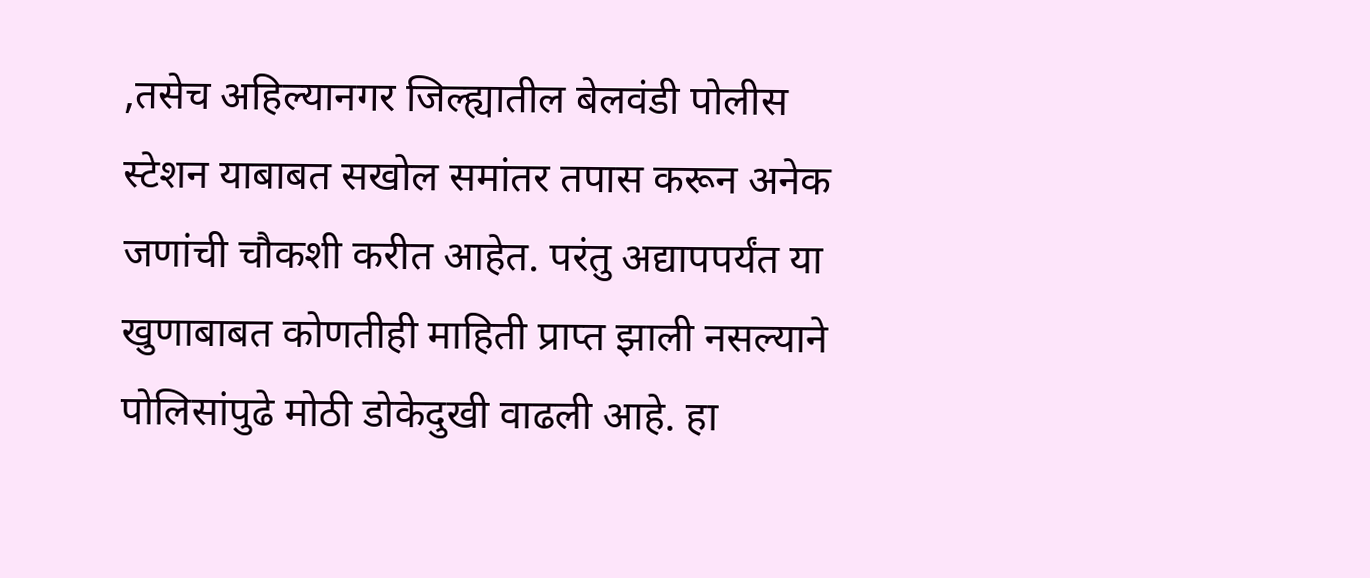,तसेच अहिल्यानगर जिल्ह्यातील बेलवंडी पोलीस स्टेशन याबाबत सखोल समांतर तपास करून अनेक जणांची चौकशी करीत आहेत. परंतु अद्यापपर्यंत या खुणाबाबत कोणतीही माहिती प्राप्त झाली नसल्याने पोलिसांपुढे मोठी डोकेदुखी वाढली आहे. हा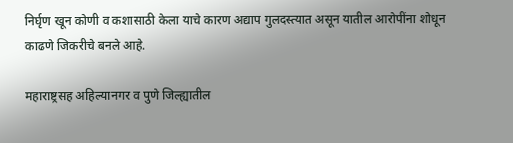निर्घृण खून कोणी व कशासाठी केला याचे कारण अद्याप गुलदस्त्यात असून यातील आरोपींना शोधून काढणे जिकरीचे बनले आहे.

महाराष्ट्रसह अहिल्यानगर व पुणे जिल्ह्यातील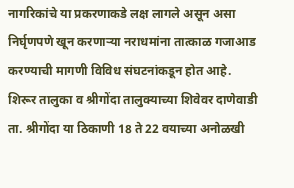नागरिकांचे या प्रकरणाकडे लक्ष लागले असून असा निर्घृणपणे खून करणाऱ्या नराधमांना तात्काळ गजाआड करण्याची मागणी विविध संघटनांकडून होत आहे. शिरूर तालुका व श्रीगोंदा तालुक्याच्या शिवेवर दाणेवाडी ता. श्रीगोंदा या ठिकाणी 18 ते 22 वयाच्या अनोळखी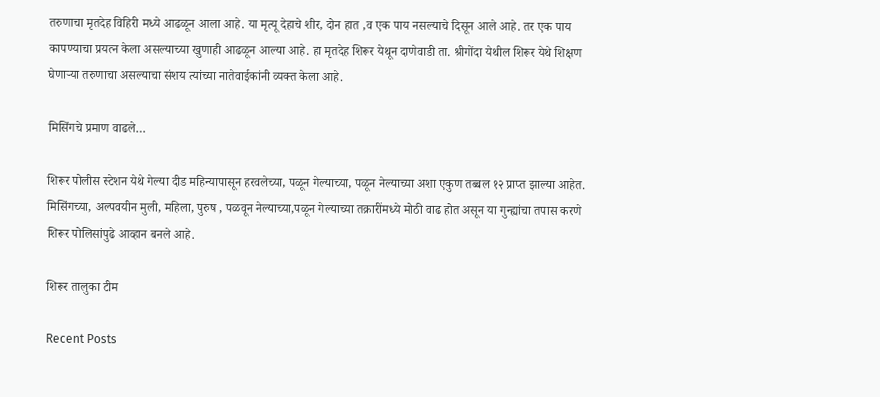तरुणाचा मृतदेह विहिरी मध्ये आढळून आला आहे. या मृत्यू देहाचे शीर, दोन हात ,व एक पाय नसल्याचे दिसून आले आहे. तर एक पाय कापण्याचा प्रयत्न केला असल्याच्या खुणाही आढळून आल्या आहे. हा मृतदेह शिरूर येथून दाणेवाडी ता. श्रीगोंदा येथील शिरूर येथे शिक्षण घेणाऱ्या तरुणाचा असल्याचा संशय त्यांच्या नातेवाईकांनी व्यक्त केला आहे.

मिसिंगचे प्रमाण वाढले…

शिरूर पोलीस स्टेशन येथे गेल्या दीड महिन्यापासून हरवलेच्या, पळून गेल्याच्या, पळून नेल्याच्या अशा एकुण तब्बल १२ प्राप्त झाल्या आहेत. मिसिंगच्या, अल्पवयीन मुली, महिला, पुरुष , पळवून नेल्याच्या,पळून गेल्याच्या तक्रारींमध्ये मोठी वाढ होत असून या गुन्ह्यांचा तपास करणे शिरूर पोलिसांपुढे आव्हान बनले आहे.

शिरूर तालुका टीम

Recent Posts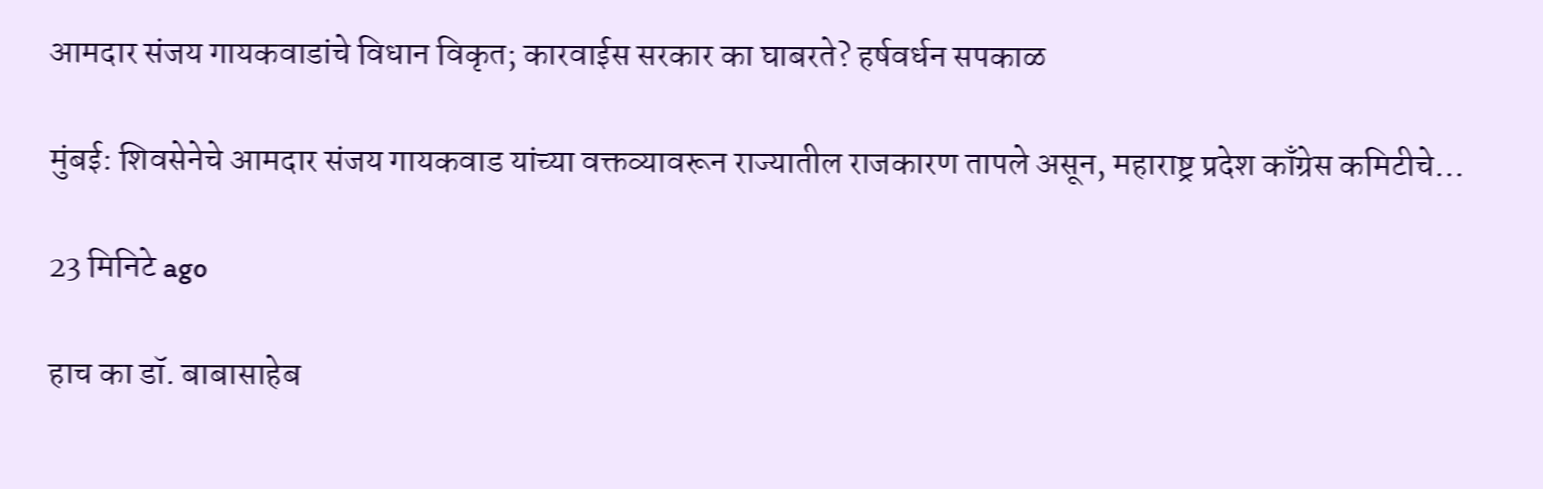आमदार संजय गायकवाडांचे विधान विकृत; कारवाईस सरकार का घाबरते? हर्षवर्धन सपकाळ

मुंबई: शिवसेनेचे आमदार संजय गायकवाड यांच्या वक्तव्यावरून राज्यातील राजकारण तापले असून, महाराष्ट्र प्रदेश काँग्रेस कमिटीचे…

23 मिनिटे ago

हाच का डॉ. बाबासाहेब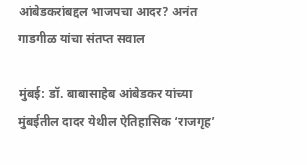आंबेडकरांबद्दल भाजपचा आदर? अनंत गाडगीळ यांचा संतप्त सवाल

मुंबई: डॉ. बाबासाहेब आंबेडकर यांच्या मुंबईतील दादर येथील ऐतिहासिक ‘राजगृह’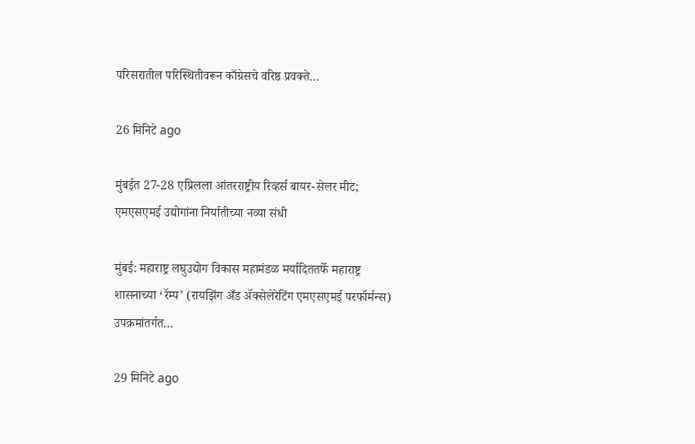परिसरातील परिस्थितीवरून काँग्रेसचे वरिष्ठ प्रवक्ते…

26 मिनिटे ago

मुंबईत 27-28 एप्रिलला आंतरराष्ट्रीय रिव्हर्स बायर-सेलर मीट; एमएसएमई उद्योगांना निर्यातीच्या नव्या संधी

मुंबई: महाराष्ट्र लघुउद्योग विकास महामंडळ मर्यादिततर्फे महाराष्ट्र शासनाच्या ‘रॅम्प’ (रायझिंग अँड ॲक्सेलेरेटिंग एमएसएमई परफॉर्मन्स) उपक्रमांतर्गत…

29 मिनिटे ago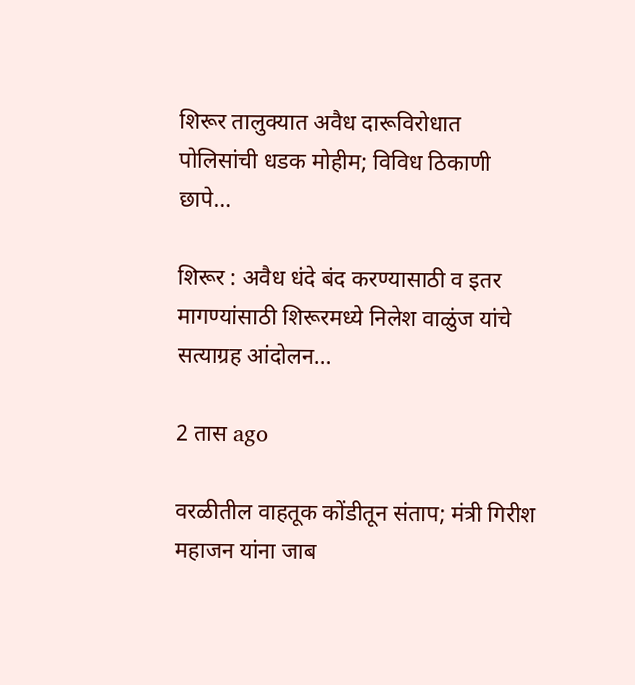शिरूर तालुक्यात अवैध दारूविरोधात पोलिसांची धडक मोहीम; विविध ठिकाणी छापे…

शिरूर : अवैध धंदे बंद करण्यासाठी व इतर मागण्यांसाठी शिरूरमध्ये निलेश वाळुंज यांचे सत्याग्रह आंदोलन…

2 तास ago

वरळीतील वाहतूक कोंडीतून संताप; मंत्री गिरीश महाजन यांना जाब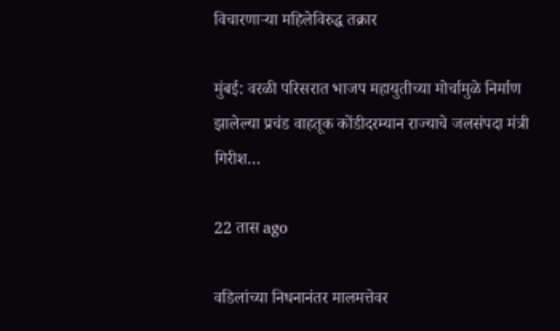विचारणाऱ्या महिलेविरुद्ध तक्रार

मुंबई: वरळी परिसरात भाजप महायुतीच्या मोर्चामुळे निर्माण झालेल्या प्रचंड वाहतूक कोंडीदरम्यान राज्याचे जलसंपदा मंत्री गिरीश…

22 तास ago

वडिलांच्या निधनानंतर मालमत्तेवर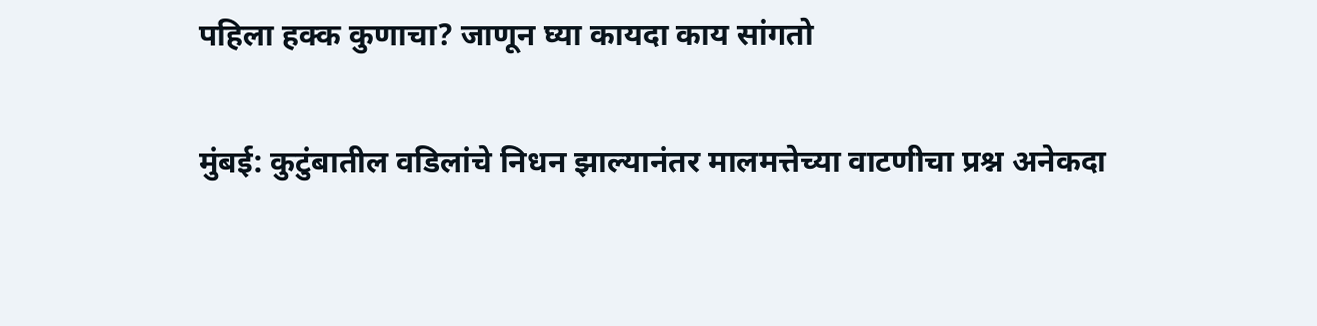पहिला हक्क कुणाचा? जाणून घ्या कायदा काय सांगतो

मुंबई: कुटुंबातील वडिलांचे निधन झाल्यानंतर मालमत्तेच्या वाटणीचा प्रश्न अनेकदा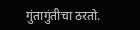गुंतागुंतीचा ठरतो.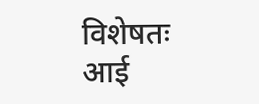विशेषतः आई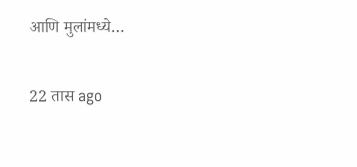आणि मुलांमध्ये…

22 तास ago